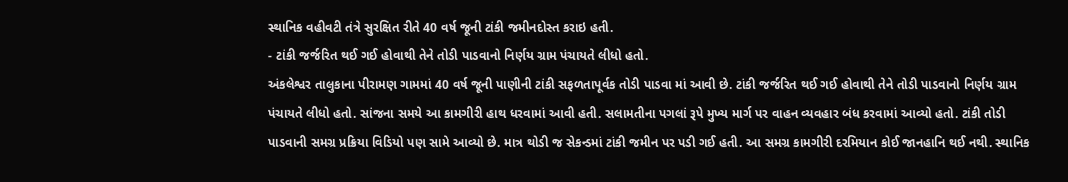સ્થાનિક વહીવટી તંત્રે સુરક્ષિત રીતે 40 વર્ષ જૂની ટાંકી જમીનદોસ્ત કરાઇ હતી.
- ટાંકી જર્જરિત થઈ ગઈ હોવાથી તેને તોડી પાડવાનો નિર્ણય ગ્રામ પંચાયતે લીધો હતો.
અંકલેશ્વર તાલુકાના પીરામણ ગામમાં 40 વર્ષ જૂની પાણીની ટાંકી સફળતાપૂર્વક તોડી પાડવા માં આવી છે. ટાંકી જર્જરિત થઈ ગઈ હોવાથી તેને તોડી પાડવાનો નિર્ણય ગ્રામ પંચાયતે લીધો હતો. સાંજના સમયે આ કામગીરી હાથ ધરવામાં આવી હતી. સલામતીના પગલાં રૂપે મુખ્ય માર્ગ પર વાહન વ્યવહાર બંધ કરવામાં આવ્યો હતો. ટાંકી તોડી પાડવાની સમગ્ર પ્રક્રિયા વિડિયો પણ સામે આવ્યો છે. માત્ર થોડી જ સેકન્ડમાં ટાંકી જમીન પર પડી ગઈ હતી. આ સમગ્ર કામગીરી દરમિયાન કોઈ જાનહાનિ થઈ નથી. સ્થાનિક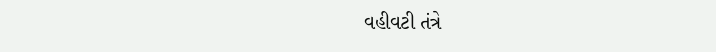વહીવટી તંત્રે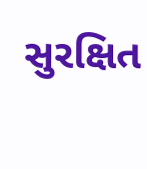સુરક્ષિત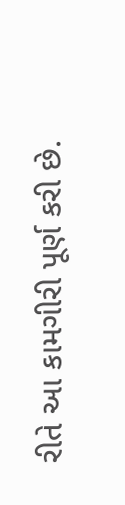રીતે આ કામગીરી પૂર્ણ કરી છે.